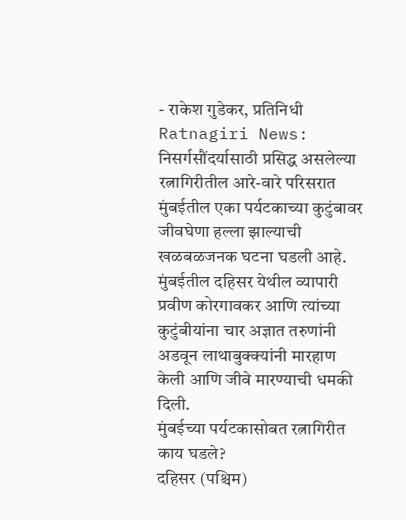- राकेश गुडेकर, प्रतिनिधी
Ratnagiri News: निसर्गसौंदर्यासाठी प्रसिद्ध असलेल्या रत्नागिरीतील आरे-वारे परिसरात मुंबईतील एका पर्यटकाच्या कुटुंबावर जीवघेणा हल्ला झाल्याची खळबळजनक घटना घडली आहे. मुंबईतील दहिसर येथील व्यापारी प्रवीण कोरगावकर आणि त्यांच्या कुटुंबीयांना चार अज्ञात तरुणांनी अडवून लाथाबुक्क्यांनी मारहाण केली आणि जीवे मारण्याची धमकी दिली.
मुंबईच्या पर्यटकासोबत रत्नागिरीत काय घडले?
दहिसर (पश्चिम)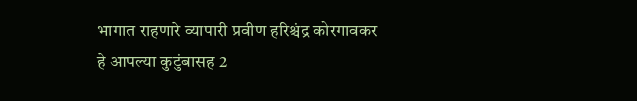भागात राहणारे व्यापारी प्रवीण हरिश्चंद्र कोरगावकर हे आपल्या कुटुंबासह 2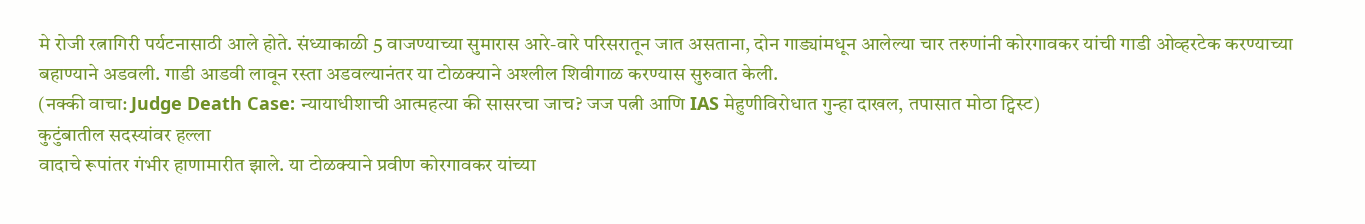मे रोजी रत्नागिरी पर्यटनासाठी आले होते. संध्याकाळी 5 वाजण्याच्या सुमारास आरे-वारे परिसरातून जात असताना, दोन गाड्यांमधून आलेल्या चार तरुणांनी कोरगावकर यांची गाडी ओव्हरटेक करण्याच्या बहाण्याने अडवली. गाडी आडवी लावून रस्ता अडवल्यानंतर या टोळक्याने अश्लील शिवीगाळ करण्यास सुरुवात केली.
(नक्की वाचा: Judge Death Case: न्यायाधीशाची आत्महत्या की सासरचा जाच? जज पत्नी आणि IAS मेहुणीविरोधात गुन्हा दाखल, तपासात मोठा ट्विस्ट)
कुटुंबातील सदस्यांवर हल्ला
वादाचे रूपांतर गंभीर हाणामारीत झाले. या टोळक्याने प्रवीण कोरगावकर यांच्या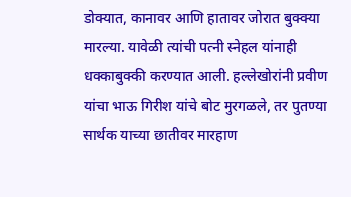डोक्यात, कानावर आणि हातावर जोरात बुक्क्या मारल्या. यावेळी त्यांची पत्नी स्नेहल यांनाही धक्काबुक्की करण्यात आली. हल्लेखोरांनी प्रवीण यांचा भाऊ गिरीश यांचे बोट मुरगळले, तर पुतण्या सार्थक याच्या छातीवर मारहाण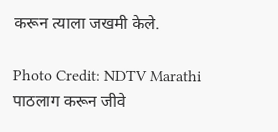करून त्याला जखमी केले.

Photo Credit: NDTV Marathi
पाठलाग करून जीवे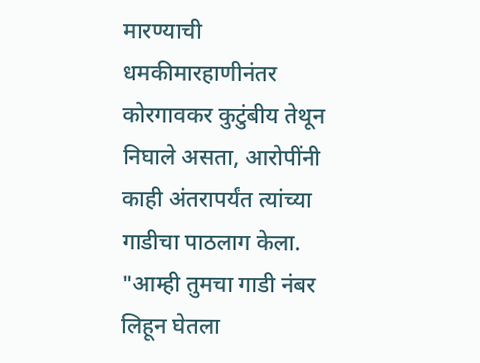मारण्याची धमकीमारहाणीनंतर कोरगावकर कुटुंबीय तेथून निघाले असता, आरोपींनी काही अंतरापर्यंत त्यांच्या गाडीचा पाठलाग केला. "आम्ही तुमचा गाडी नंबर लिहून घेतला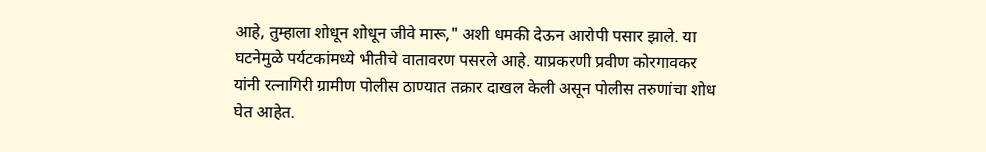आहे, तुम्हाला शोधून शोधून जीवे मारू," अशी धमकी देऊन आरोपी पसार झाले. या घटनेमुळे पर्यटकांमध्ये भीतीचे वातावरण पसरले आहे. याप्रकरणी प्रवीण कोरगावकर यांनी रत्नागिरी ग्रामीण पोलीस ठाण्यात तक्रार दाखल केली असून पोलीस तरुणांचा शोध घेत आहेत.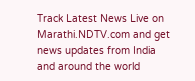Track Latest News Live on Marathi.NDTV.com and get news updates from India and around the world